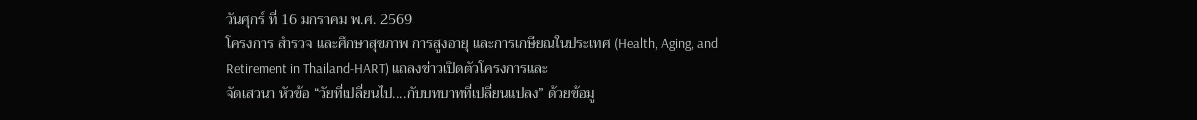วันศุกร์ ที่ 16 มกราคม พ.ศ. 2569
โครงการ สำรวจ และศึกษาสุขภาพ การสูงอายุ และการเกษียณในประเทศ (Health, Aging, and Retirement in Thailand-HART) แถลงข่าวเปิดตัวโครงการและ
จัดเสวนา หัวข้อ “วัยที่เปลี่ยนไป....กับบทบาทที่เปลี่ยนแปลง” ด้วยข้อมู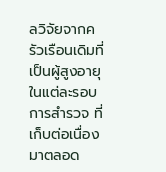ลวิจัยจากครัวเรือนเดิมที่เป็นผู้สูงอายุในแต่ละรอบการสำรวจ ที่เก็บต่อเนื่องมาตลอด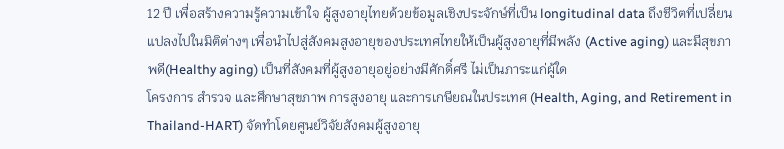12 ปี เพื่อสร้างความรู้ความเข้าใจ ผู้สูงอายุไทยด้วยข้อมูลเชิงประจักษ์ที่เป็น longitudinal data ถึงชีวิตที่เปลี่ยนแปลงไปในมิติต่างๆ เพื่อนำไปสู่สังคมสูงอายุของประเทศไทยให้เป็นผู้สูงอายุที่มีพลัง (Active aging) และมีสุขภาพดี(Healthy aging) เป็นที่สังคมที่ผู้สูงอายุอยู่อย่างมีศักดิ์ศรี ไม่เป็นภาระแก่ผู้ใด
โครงการ สำรวจ และศึกษาสุขภาพ การสูงอายุ และการเกษียณในประเทศ (Health, Aging, and Retirement in Thailand-HART) จัดทำโดยศูนย์วิจัยสังคมผู้สูงอายุ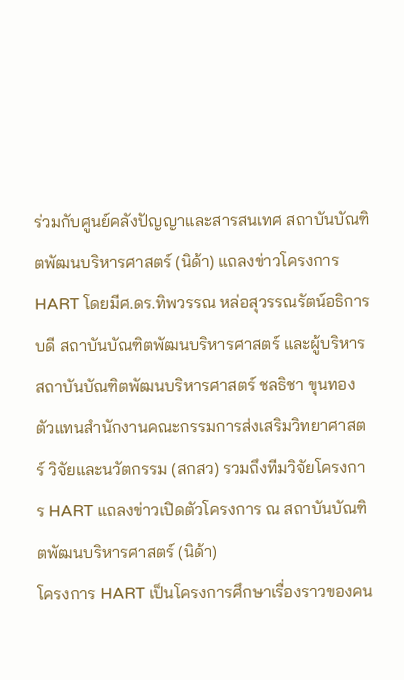ร่วมกับศูนย์คลังปัญญาและสารสนเทศ สถาบันบัณฑิตพัฒนบริหารศาสตร์ (นิด้า) แถลงข่าวโครงการ HART โดยมีศ.ดร.ทิพวรรณ หล่อสุวรรณรัตน์อธิการบดี สถาบันบัณฑิตพัฒนบริหารศาสตร์ และผู้บริหารสถาบันบัณฑิตพัฒนบริหารศาสตร์ ชลธิชา ขุนทอง ตัวแทนสำนักงานคณะกรรมการส่งเสริมวิทยาศาสตร์ วิจัยและนวัตกรรม (สกสว) รวมถึงทีมวิจัยโครงการ HART แถลงข่าวเปิดตัวโครงการ ณ สถาบันบัณฑิตพัฒนบริหารศาสตร์ (นิด้า)
โครงการ HART เป็นโครงการศึกษาเรื่องราวของคน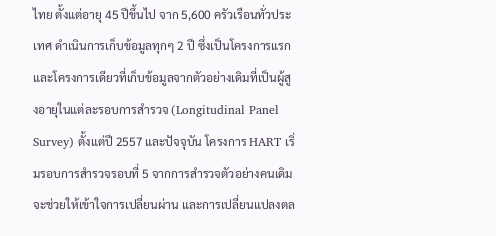ไทย ตั้งแต่อายุ 45 ปีขึ้นไป จาก 5,600 ครัวเรือนทั่วประเทศ ดำเนินการเก็บข้อมูลทุกๆ 2 ปี ซึ่งเป็นโครงการแรกและโครงการเดียวที่เก็บข้อมูลจากตัวอย่างเดิมที่เป็นผู้สูงอายุในแต่ละรอบการสำรวจ (Longitudinal Panel Survey) ตั้งแต่ปี 2557 และปัจจุบัน โครงการ HART เริ่มรอบการสำรวจรอบที่ 5 จากการสำรวจตัวอย่างคนเดิม จะช่วยให้เข้าใจการเปลี่ยนผ่าน และการเปลี่ยนแปลงตล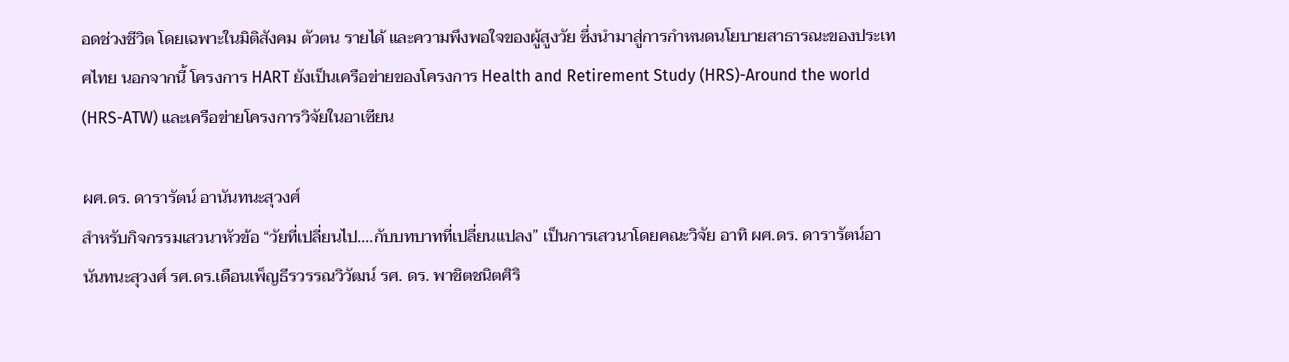อดช่วงชีวิต โดยเฉพาะในมิติสังคม ตัวตน รายได้ และความพึงพอใจของผู้สูงวัย ซึ่งนำมาสู่การกำหนดนโยบายสาธารณะของประเทศไทย นอกจากนี้ โครงการ HART ยังเป็นเครือข่ายของโครงการ Health and Retirement Study (HRS)-Around the world (HRS-ATW) และเครือข่ายโครงการวิจัยในอาเซียน

ผศ.ดร. ดารารัตน์ อานันทนะสุวงศ์
สำหรับกิจกรรมเสวนาหัวข้อ “วัยที่เปลี่ยนไป....กับบทบาทที่เปลี่ยนแปลง” เป็นการเสวนาโดยคณะวิจัย อาทิ ผศ.ดร. ดารารัตน์อานันทนะสุวงศ์ รศ.ดร.เดือนเพ็ญธีรวรรณวิวัฒน์ รศ. ดร. พาชิตชนิตศิริ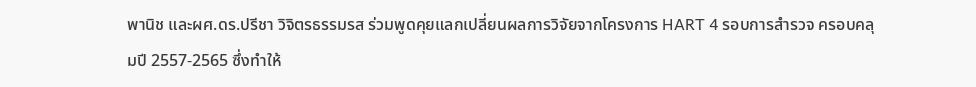พานิช และผศ.ดร.ปรีชา วิจิตรธรรมรส ร่วมพูดคุยแลกเปลี่ยนผลการวิจัยจากโครงการ HART 4 รอบการสำรวจ ครอบคลุมปี 2557-2565 ซึ่งทำให้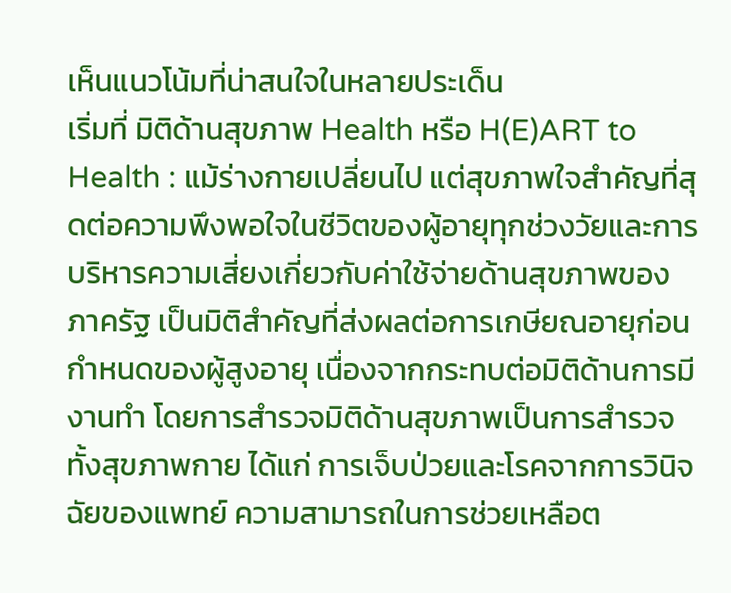เห็นแนวโน้มที่น่าสนใจในหลายประเด็น
เริ่มที่ มิติด้านสุขภาพ Health หรือ H(E)ART to Health : แม้ร่างกายเปลี่ยนไป แต่สุขภาพใจสำคัญที่สุดต่อความพึงพอใจในชีวิตของผู้อายุทุกช่วงวัยและการบริหารความเสี่ยงเกี่ยวกับค่าใช้จ่ายด้านสุขภาพของภาครัฐ เป็นมิติสำคัญที่ส่งผลต่อการเกษียณอายุก่อนกำหนดของผู้สูงอายุ เนื่องจากกระทบต่อมิติด้านการมีงานทำ โดยการสำรวจมิติด้านสุขภาพเป็นการสำรวจทั้งสุขภาพกาย ได้แก่ การเจ็บป่วยและโรคจากการวินิจฉัยของแพทย์ ความสามารถในการช่วยเหลือต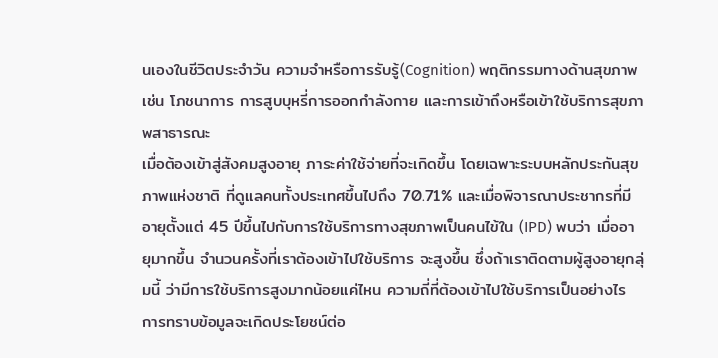นเองในชีวิตประจำวัน ความจำหรือการรับรู้(Cognition) พฤติกรรมทางด้านสุขภาพ เช่น โภชนาการ การสูบบุหรี่การออกกำลังกาย และการเข้าถึงหรือเข้าใช้บริการสุขภาพสาธารณะ
เมื่อต้องเข้าสู่สังคมสูงอายุ ภาระค่าใช้จ่ายที่จะเกิดขึ้น โดยเฉพาะระบบหลักประกันสุขภาพแห่งชาติ ที่ดูแลคนทั้งประเทศขึ้นไปถึง 70.71% และเมื่อพิจารณาประชากรที่มีอายุตั้งแต่ 45 ปีขึ้นไปกับการใช้บริการทางสุขภาพเป็นคนไข้ใน (IPD) พบว่า เมื่ออายุมากขึ้น จำนวนครั้งที่เราต้องเข้าไปใช้บริการ จะสูงขึ้น ซึ่งถ้าเราติดตามผู้สูงอายุกลุ่มนี้ ว่ามีการใช้บริการสูงมากน้อยแค่ไหน ความถี่ที่ต้องเข้าไปใช้บริการเป็นอย่างไร การทราบข้อมูลจะเกิดประโยชน์ต่อ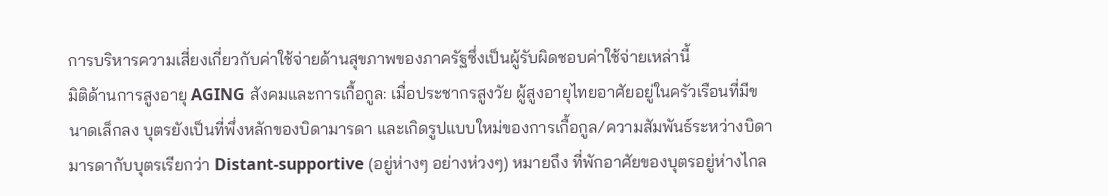การบริหารความเสี่ยงเกี่ยวกับค่าใช้จ่ายด้านสุขภาพของภาครัฐซึ่งเป็นผู้รับผิดชอบค่าใช้จ่ายเหล่านี้
มิติด้านการสูงอายุ AGING สังคมและการเกื้อกูล: เมื่อประชากรสูงวัย ผู้สูงอายุไทยอาศัยอยู่ในครัวเรือนที่มีขนาดเล็กลง บุตรยังเป็นที่พึ่งหลักของบิดามารดา และเกิดรูปแบบใหม่ของการเกื้อกูล/ความสัมพันธ์ระหว่างบิดามารดากับบุตรเรียกว่า Distant-supportive (อยู่ห่างๆ อย่างห่วงๆ) หมายถึง ที่พักอาศัยของบุตรอยู่ห่างไกล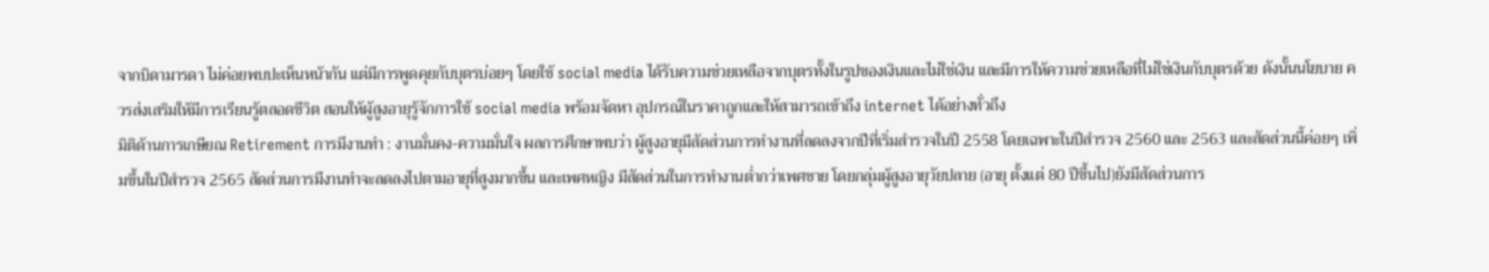จากบิดามารดา ไม่ค่อยพบปะเห็นหน้ากัน แต่มีการพูดคุยกับบุตรบ่อยๆ โดยใช้ social media ได้รับความช่วยเหลือจากบุตรทั้งในรูปของเงินและไม่ใช่เงิน และมีการให้ความช่วยเหลือที่ไม่ใช่เงินกับบุตรด้วย ดังนั้นนโยบาย ควรส่งเสริมให้มีการเรียนรู้ตลอดชีวิต สอนให้ผู้สูงอายุรู้จักการใช้ social media พร้อมจัดหา อุปกรณ์ในราคาถูกและให้สามารถเข้าถึง internet ได้อย่างทั่วถึง
มิติด้านการเกษียณ Retirement การมีงานทำ : งานมั่นคง-ความมั่นใจ ผลการศึกษาพบว่า ผู้สูงอายุมีสัดส่วนการทำงานที่ลดลงจากปีที่เริ่มสำรวจในปี 2558 โดยเฉพาะในปีสำรวจ 2560 และ 2563 และสัดส่วนนี้ค่อยๆ เพิ่มขึ้นในปีสำรวจ 2565 สัดส่วนการมีงานทำจะลดลงไปตามอายุที่สูงมากขึ้น และเพศหญิง มีสัดส่วนในการทำงานต่ำกว่าเพศชาย โดยกลุ่มผู้สูงอายุวัยปลาย (อายุ ตั้งแต่ 80 ปีขึ้นไป)ยังมีสัดส่วนการ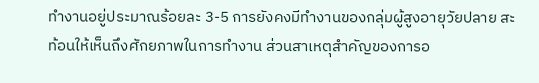ทำงานอยู่ประมาณร้อยละ 3-5 การยังคงมีทำงานของกลุ่มผู้สูงอายุวัยปลาย สะท้อนให้เห็นถึงศักยภาพในการทำงาน ส่วนสาเหตุสำคัญของการอ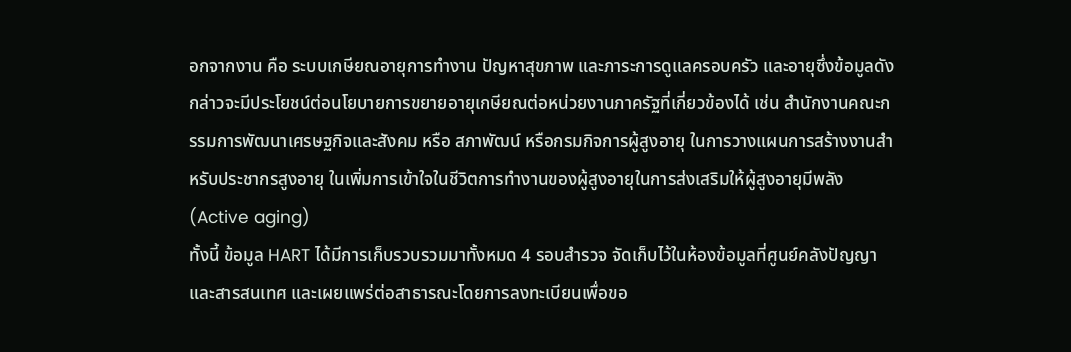อกจากงาน คือ ระบบเกษียณอายุการทำงาน ปัญหาสุขภาพ และภาระการดูแลครอบครัว และอายุซึ่งข้อมูลดังกล่าวจะมีประโยชน์ต่อนโยบายการขยายอายุเกษียณต่อหน่วยงานภาครัฐที่เกี่ยวข้องได้ เช่น สำนักงานคณะกรรมการพัฒนาเศรษฐกิจและสังคม หรือ สภาพัฒน์ หรือกรมกิจการผู้สูงอายุ ในการวางแผนการสร้างงานสำหรับประชากรสูงอายุ ในเพิ่มการเข้าใจในชีวิตการทำงานของผู้สูงอายุในการส่งเสริมให้ผู้สูงอายุมีพลัง (Active aging)
ทั้งนี้ ข้อมูล HART ได้มีการเก็บรวบรวมมาทั้งหมด 4 รอบสำรวจ จัดเก็บไว้ในห้องข้อมูลที่ศูนย์คลังปัญญาและสารสนเทศ และเผยแพร่ต่อสาธารณะโดยการลงทะเบียนเพื่อขอ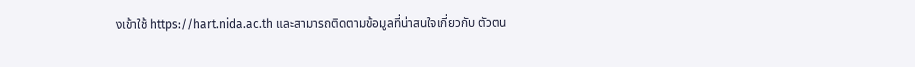งเข้าใช้ https://hart.nida.ac.th และสามารถติดตามข้อมูลที่น่าสนใจเกี่ยวกับ ตัวตน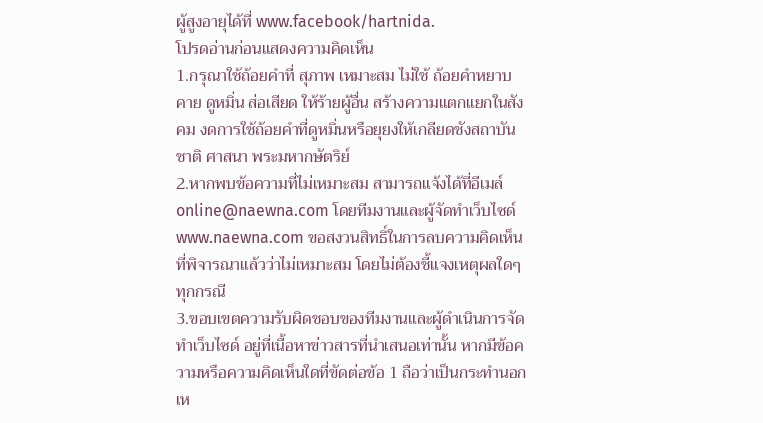ผู้สูงอายุได้ที่ www.facebook/hartnida.
โปรดอ่านก่อนแสดงความคิดเห็น
1.กรุณาใช้ถ้อยคำที่ สุภาพ เหมาะสม ไม่ใช้ ถ้อยคำหยาบคาย ดูหมิ่น ส่อเสียด ให้ร้ายผู้อื่น สร้างความแตกแยกในสังคม งดการใช้ถ้อยคำที่ดูหมิ่นหรือยุยงให้เกลียดชังสถาบันชาติ ศาสนา พระมหากษัตริย์
2.หากพบข้อความที่ไม่เหมาะสม สามารถแจ้งได้ที่อีเมล์ online@naewna.com โดยทีมงานและผู้จัดทำเว็บไซด์ www.naewna.com ขอสงวนสิทธิ์ในการลบความคิดเห็นที่พิจารณาแล้วว่าไม่เหมาะสม โดยไม่ต้องชี้แจงเหตุผลใดๆ ทุกกรณี
3.ขอบเขตความรับผิดชอบของทีมงานและผู้ดำเนินการจัดทำเว็บไซด์ อยู่ที่เนื้อหาข่าวสารที่นำเสนอเท่านั้น หากมีข้อความหรือความคิดเห็นใดที่ขัดต่อข้อ 1 ถือว่าเป็นกระทำนอกเห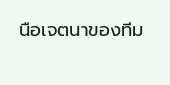นือเจตนาของทีม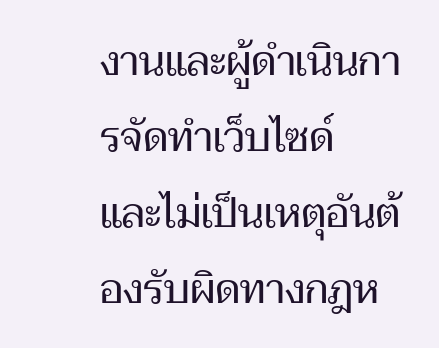งานและผู้ดำเนินการจัดทำเว็บไซด์ และไม่เป็นเหตุอันต้องรับผิดทางกฎห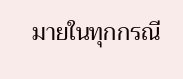มายในทุกกรณี